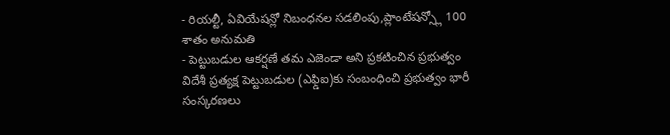- రియల్టీ, ఏవియేషన్లో నిబంధనల సడలింపు,ప్లాంటేషన్స్లో 100 శాతం అనుమతి
- పెట్టుబడుల ఆకర్షణే తమ ఎజెండా అని ప్రకటించిన ప్రభుత్వం
విదేశీ ప్రత్యక్ష పెట్టుబడుల (ఎఫ్డిఐ)కు సంబంధించి ప్రభుత్వం భారీ సంస్కరణలు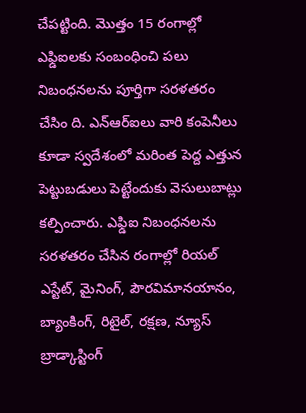చేపట్టింది. మొత్తం 15 రంగాల్లో ఎఫ్డిఐలకు సంబంధించి పలు నిబంధనలను పూర్తిగా సరళతరం చేసిం ది. ఎన్ఆర్ఐలు వారి కంపెనీలు కూడా స్వదేశంలో మరింత పెద్ద ఎత్తున పెట్టుబడులు పెట్టేందుకు వెసులుబాట్లు కల్పించారు. ఎఫ్డిఐ నిబంధనలను సరళతరం చేసిన రంగాల్లో రియల్ ఎస్టేట్, మైనింగ్, పౌరవిమానయానం, బ్యాంకింగ్, రిటైల్, రక్షణ, న్యూస్ బ్రాడ్కాస్టింగ్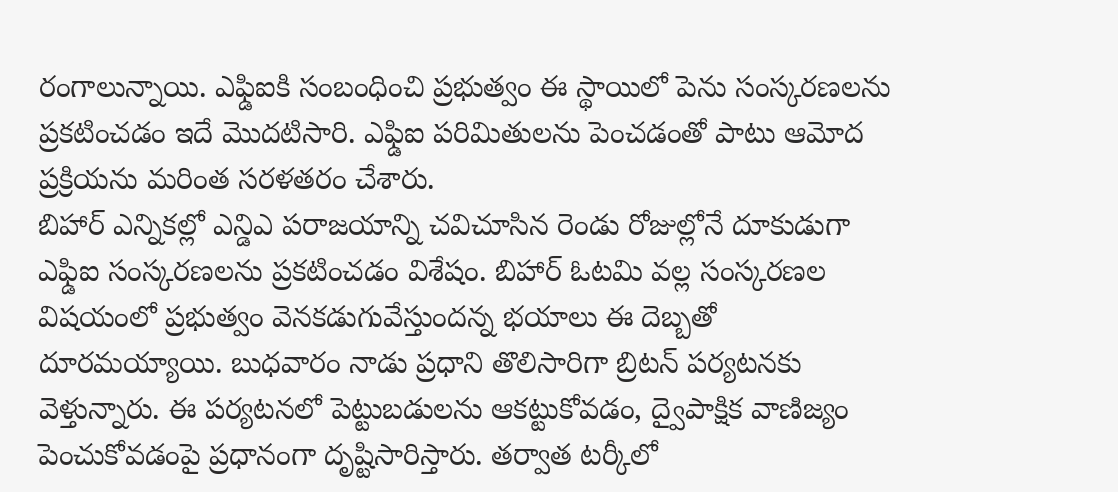రంగాలున్నాయి. ఎఫ్డిఐకి సంబంధించి ప్రభుత్వం ఈ స్థాయిలో పెను సంస్కరణలను ప్రకటించడం ఇదే మొదటిసారి. ఎఫ్డిఐ పరిమితులను పెంచడంతో పాటు ఆమోద ప్రక్రియను మరింత సరళతరం చేశారు.
బిహార్ ఎన్నికల్లో ఎన్డిఎ పరాజయాన్ని చవిచూసిన రెండు రోజుల్లోనే దూకుడుగా ఎఫ్డిఐ సంస్కరణలను ప్రకటించడం విశేషం. బిహార్ ఓటమి వల్ల సంస్కరణల విషయంలో ప్రభుత్వం వెనకడుగువేస్తుందన్న భయాలు ఈ దెబ్బతో దూరమయ్యాయి. బుధవారం నాడు ప్రధాని తొలిసారిగా బ్రిటన్ పర్యటనకు వెళ్తున్నారు. ఈ పర్యటనలో పెట్టుబడులను ఆకట్టుకోవడం, ద్వైపాక్షిక వాణిజ్యం పెంచుకోవడంపై ప్రధానంగా దృష్టిసారిస్తారు. తర్వాత టర్కీలో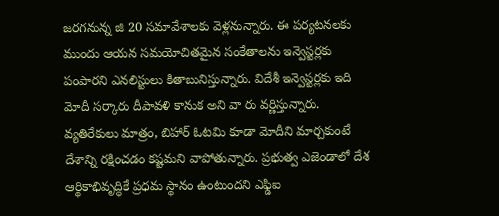జరగనున్న జి 20 సమావేశాలకు వెళ్లనున్నారు. ఈ పర్యటనలకు ముందు ఆయన సమయోచితమైన సంకేతాలను ఇన్వెస్టర్లకు పంపారని ఎనలిస్టులు కితాబునిస్తున్నారు. విదేశీ ఇన్వెస్టర్లకు ఇది మోదీ సర్కారు దీపావళి కానుక అని వా రు వర్ణిస్తున్నారు. వ్యతిరేకులు మాత్రం, బిహార్ ఓటమి కూడా మోదీని మార్చకుంటే దేశాన్ని రక్షించడం కష్టమని వాపోతున్నారు. ప్రభుత్వ ఎజెండాలో దేశ ఆర్థికాభివృద్ధికే ప్రధమ స్థానం ఉంటుందని ఎఫ్డిఐ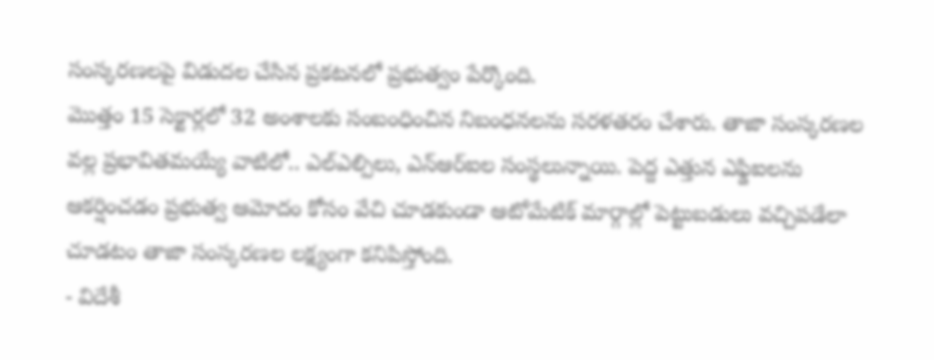సంస్కరణలపై విడుదల చేసిన ప్రకటనలో ప్రభుత్వం పేర్కొంది.
మొత్తం 15 సెక్టార్లలో 32 అంశాలకు సంబంధించిన నిబంధనలను సరళతరం చేశారు. తాజా సంస్కరణల వల్ల ప్రభావితమయ్యే వాటిలో.. ఎల్ఎల్పిలు, ఎన్ఆర్ఐల సంస్థలున్నాయి. పెద్ద ఎత్తున ఎఫ్డిఐలను ఆకర్షించడం ప్రభుత్వ ఆమోదం కోసం వేచి చూడకుండా ఆటోమేటిక్ మార్గాల్లో పెట్టుబడులు వచ్చిపడేలా చూడటం తాజా సంస్కరణల లక్ష్యంగా కనిపిస్తోంది.
- విదేశీ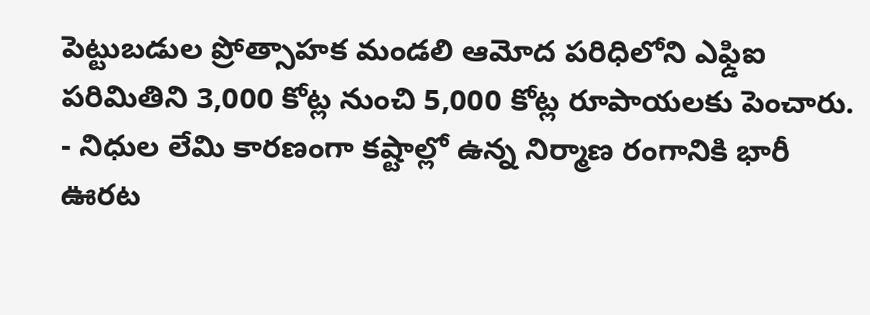పెట్టుబడుల ప్రోత్సాహక మండలి ఆమోద పరిధిలోని ఎఫ్డిఐ పరిమితిని 3,000 కోట్ల నుంచి 5,000 కోట్ల రూపాయలకు పెంచారు.
- నిధుల లేమి కారణంగా కష్టాల్లో ఉన్న నిర్మాణ రంగానికి భారీ ఊరట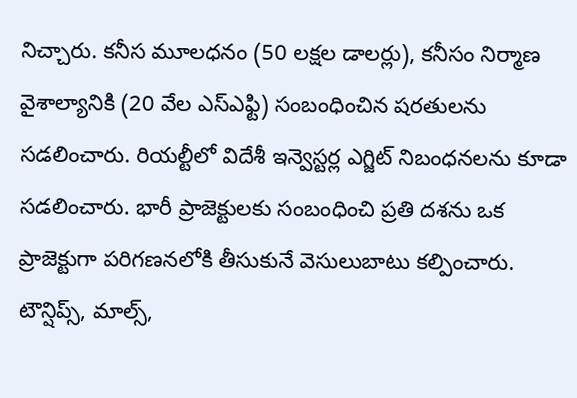నిచ్చారు. కనీస మూలధనం (50 లక్షల డాలర్లు), కనీసం నిర్మాణ వైశాల్యానికి (20 వేల ఎస్ఎఫ్టి) సంబంధించిన షరతులను సడలించారు. రియల్టీలో విదేశీ ఇన్వెస్టర్ల ఎగ్జిట్ నిబంధనలను కూడా సడలించారు. భారీ ప్రాజెక్టులకు సంబంధించి ప్రతి దశను ఒక ప్రాజెక్టుగా పరిగణనలోకి తీసుకునే వెసులుబాటు కల్పించారు. టౌన్షిప్స్, మాల్స్,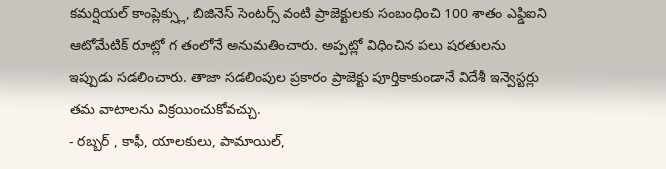కమర్షియల్ కాంప్లెక్స్లు, బిజినెస్ సెంటర్స్ వంటి ప్రాజెక్టులకు సంబంధించి 100 శాతం ఎఫ్డిఐని ఆటోమేటిక్ రూట్లో గ తంలోనే అనుమతించారు. అప్పట్లో విధించిన పలు షరతులను ఇప్పుడు సడలించారు. తాజా సడలింపుల ప్రకారం ప్రాజెక్టు పూర్తికాకుండానే విదేశీ ఇన్వెస్టర్లు తమ వాటాలను విక్రయించుకోవచ్చు.
- రబ్బర్ , కాఫీ, యాలకులు, పామాయిల్,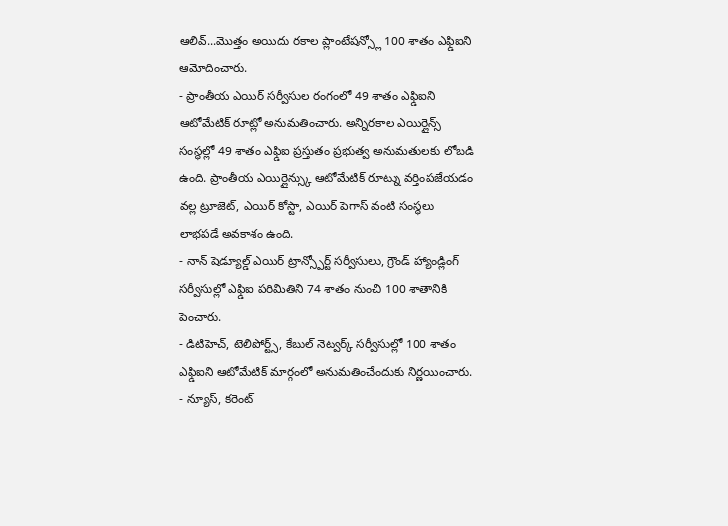ఆలివ్...మొత్తం అయిదు రకాల ప్లాంటేషన్స్లో 100 శాతం ఎఫ్డిఐని ఆమోదించారు.
- ప్రాంతీయ ఎయిర్ సర్వీసుల రంగంలో 49 శాతం ఎఫ్డిఐని ఆటోమేటిక్ రూట్లో అనుమతించారు. అన్నిరకాల ఎయిర్లైన్స్ సంస్థల్లో 49 శాతం ఎఫ్డిఐ ప్రస్తుతం ప్రభుత్వ అనుమతులకు లోబడి ఉంది. ప్రాంతీయ ఎయిర్లైన్స్కు ఆటోమేటిక్ రూట్ను వర్తింపజేయడం వల్ల ట్రూజెట్, ఎయిర్ కోస్టా, ఎయిర్ పెగాస్ వంటి సంస్థలు లాభపడే అవకాశం ఉంది.
- నాన్ షెడ్యూల్డ్ ఎయిర్ ట్రాన్స్పోర్ట్ సర్వీసులు, గ్రౌండ్ హ్యాండ్లింగ్ సర్వీసుల్లో ఎఫ్డిఐ పరిమితిని 74 శాతం నుంచి 100 శాతానికి పెంచారు.
- డిటిహెచ్, టెలిపోర్ట్స్, కేబుల్ నెట్వర్క్ సర్వీసుల్లో 100 శాతం ఎఫ్డిఐని ఆటోమేటిక్ మార్గంలో అనుమతించేందుకు నిర్ణయించారు.
- న్యూస్, కరెంట్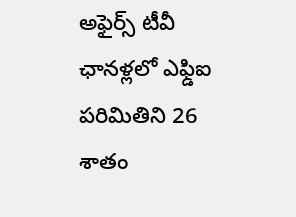అఫైర్స్ టీవీ ఛానళ్లలో ఎఫ్డిఐ పరిమితిని 26 శాతం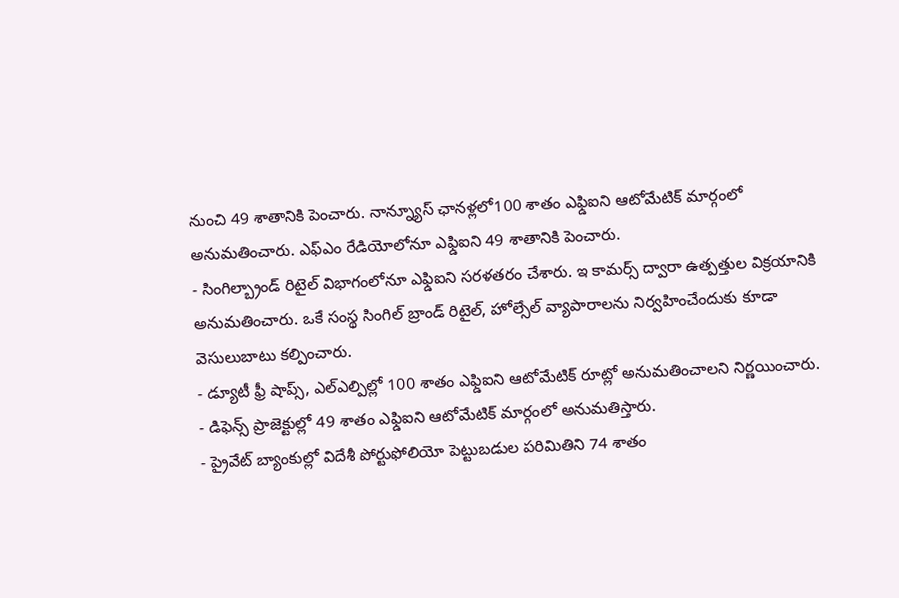నుంచి 49 శాతానికి పెంచారు. నాన్న్యూస్ ఛానళ్లలో100 శాతం ఎఫ్డిఐని ఆటోమేటిక్ మార్గంలో అనుమతించారు. ఎఫ్ఎం రేడియోలోనూ ఎఫ్డిఐని 49 శాతానికి పెంచారు.
- సింగిల్బ్రాండ్ రిటైల్ విభాగంలోనూ ఎఫ్డిఐని సరళతరం చేశారు. ఇ కామర్స్ ద్వారా ఉత్పత్తుల విక్రయానికి అనుమతించారు. ఒకే సంస్థ సింగిల్ బ్రాండ్ రిటైల్, హోల్సేల్ వ్యాపారాలను నిర్వహించేందుకు కూడా వెసులుబాటు కల్పించారు.
- డ్యూటీ ఫ్రీ షాప్స్, ఎల్ఎల్పిల్లో 100 శాతం ఎఫ్డిఐని ఆటోమేటిక్ రూట్లో అనుమతించాలని నిర్ణయించారు.
- డిఫెన్స్ ప్రాజెక్టుల్లో 49 శాతం ఎఫ్డిఐని ఆటోమేటిక్ మార్గంలో అనుమతిస్తారు.
- ప్రైవేట్ బ్యాంకుల్లో విదేశీ పోర్టుఫోలియో పెట్టుబడుల పరిమితిని 74 శాతం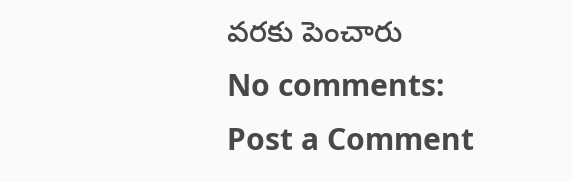వరకు పెంచారు
No comments:
Post a Comment